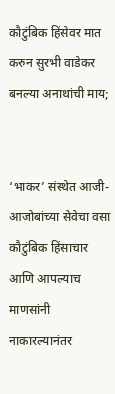कौटुंबिक हिंसेवर मात करुन सुरभी वाडेकर बनल्या अनाथांची माय;


‘भाकर’ संस्थेत आजी-आजोबांच्या सेवेचा वसा
कौटुंबिक हिंसाचार आणि आपल्याच माणसांनी नाकारल्यानंतर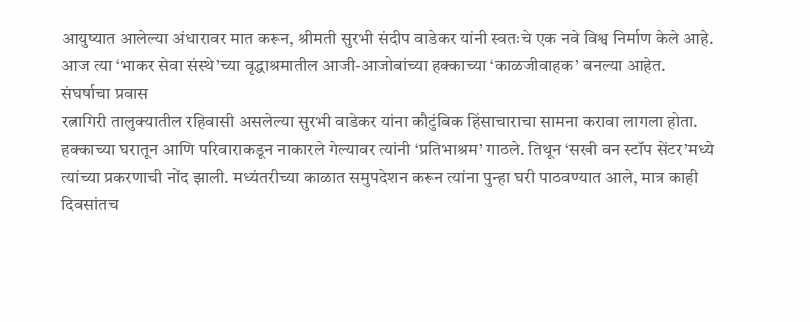आयुष्यात आलेल्या अंधारावर मात करून, श्रीमती सुरभी संदीप वाडेकर यांनी स्वतःचे एक नवे विश्व निर्माण केले आहे. आज त्या ‘भाकर सेवा संस्थे’च्या वृद्धाश्रमातील आजी-आजोबांच्या हक्काच्या ‘काळजीवाहक’ बनल्या आहेत.
संघर्षाचा प्रवास
रत्नागिरी तालुक्यातील रहिवासी असलेल्या सुरभी वाडेकर यांना कौटुंबिक हिंसाचाराचा सामना करावा लागला होता. हक्काच्या घरातून आणि परिवाराकडून नाकारले गेल्यावर त्यांनी ‘प्रतिभाश्रम’ गाठले. तिथून ‘सखी वन स्टॉप सेंटर’मध्ये त्यांच्या प्रकरणाची नोंद झाली. मध्यंतरीच्या काळात समुपदेशन करून त्यांना पुन्हा घरी पाठवण्यात आले, मात्र काही दिवसांतच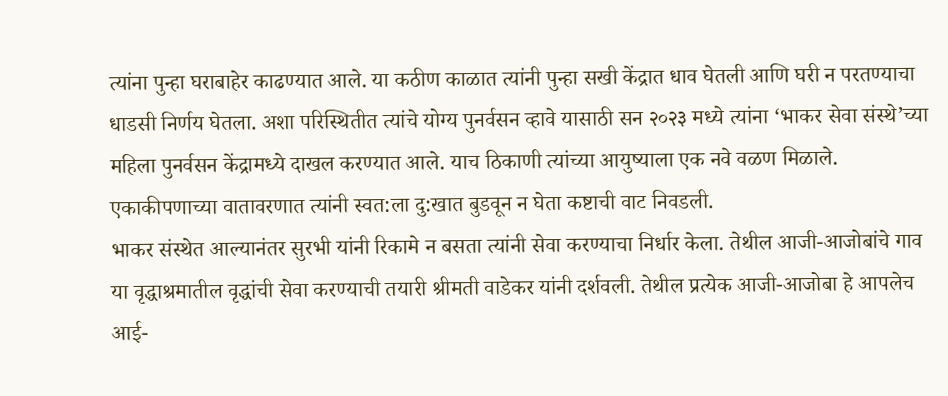त्यांना पुन्हा घराबाहेर काढण्यात आले. या कठीण काळात त्यांनी पुन्हा सखी केंद्रात धाव घेतली आणि घरी न परतण्याचा धाडसी निर्णय घेतला. अशा परिस्थितीत त्यांचे योग्य पुनर्वसन व्हावे यासाठी सन २०२३ मध्ये त्यांना ‘भाकर सेवा संस्थे’च्या महिला पुनर्वसन केंद्रामध्ये दाखल करण्यात आले. याच ठिकाणी त्यांच्या आयुष्याला एक नवे वळण मिळाले. एकाकीपणाच्या वातावरणात त्यांनी स्वत:ला दु:खात बुडवून न घेता कष्टाची वाट निवडली.
भाकर संस्थेत आल्यानंतर सुरभी यांनी रिकामे न बसता त्यांनी सेवा करण्याचा निर्धार केला. तेथील आजी-आजोबांचे गाव या वृद्धाश्रमातील वृद्धांची सेवा करण्याची तयारी श्रीमती वाडेकर यांनी दर्शवली. तेथील प्रत्येक आजी-आजोबा हे आपलेच आई-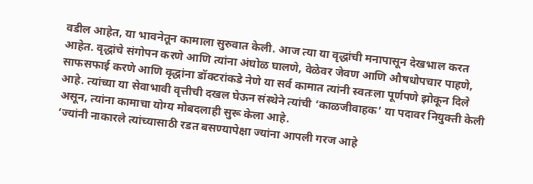वडील आहेत, या भावनेतून कामाला सुरुवात केली. आज त्या या वृद्धांची मनापासून देखभाल करत आहेत. वृद्धांचे संगोपन करणे आणि त्यांना अंघोळ घालणे, वेळेवर जेवण आणि औषधोपचार पाहणे, साफसफाई करणे आणि वृद्धांना डॉक्टरांकडे नेणे या सर्व कामात त्यांनी स्वतःला पूर्णपणे झोकून दिले आहे. त्यांच्या या सेवाभावी वृत्तीची दखल घेऊन संस्थेने त्यांची ‘काळजीवाहक’ या पदावर नियुक्ती केली असून, त्यांना कामाचा योग्य मोबदलाही सुरू केला आहे.
‘ज्यांनी नाकारले त्यांच्यासाठी रडत बसण्यापेक्षा ज्यांना आपली गरज आहे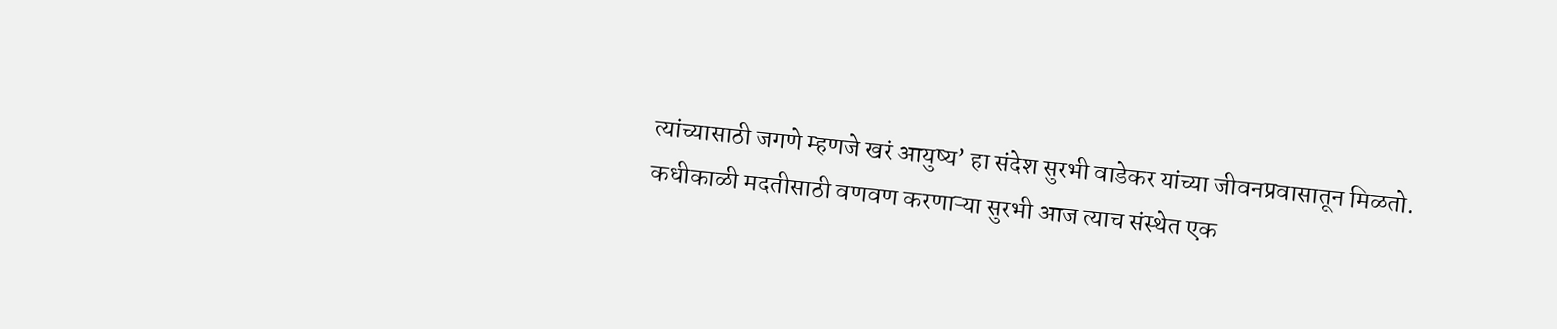त्यांच्यासाठी जगणे म्हणजे खरं आयुष्य’ हा संदेश सुरभी वाडेकर यांच्या जीवनप्रवासातून मिळतो. कधीकाळी मदतीसाठी वणवण करणाऱ्या सुरभी आज त्याच संस्थेत एक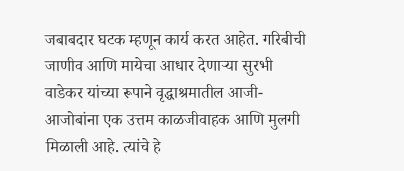जबाबदार घटक म्हणून कार्य करत आहेत. गरिबीची जाणीव आणि मायेचा आधार देणाऱ्या सुरभी वाडेकर यांच्या रूपाने वृद्धाश्रमातील आजी-आजोबांना एक उत्तम काळजीवाहक आणि मुलगी मिळाली आहे. त्यांचे हे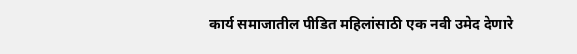कार्य समाजातील पीडित महिलांसाठी एक नवी उमेद देणारे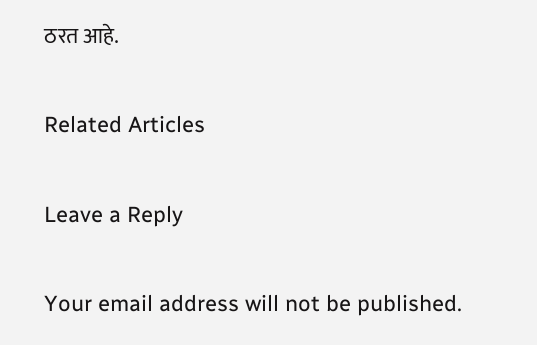ठरत आहे.

Related Articles

Leave a Reply

Your email address will not be published.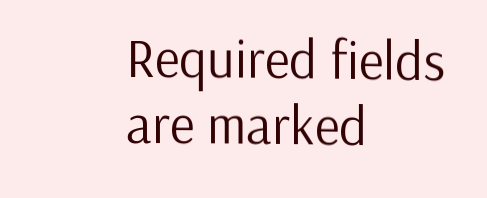Required fields are marked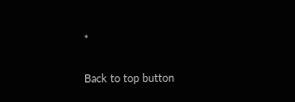*

Back to top button